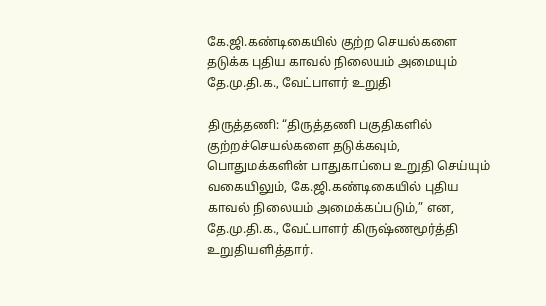கே.ஜி.கண்டிகையில் குற்ற செயல்களை தடுக்க புதிய காவல் நிலையம் அமையும் தே.மு.தி.க., வேட்பாளர் உறுதி

திருத்தணி: “திருத்தணி பகுதிகளில் குற்றச்செயல்களை தடுக்கவும், பொதுமக்களின் பாதுகாப்பை உறுதி செய்யும் வகையிலும், கே.ஜி.கண்டிகையில் புதிய காவல் நிலையம் அமைக்கப்படும்,” என, தே.மு.தி.க., வேட்பாளர் கிருஷ்ணமூர்த்தி உறுதியளித்தார்.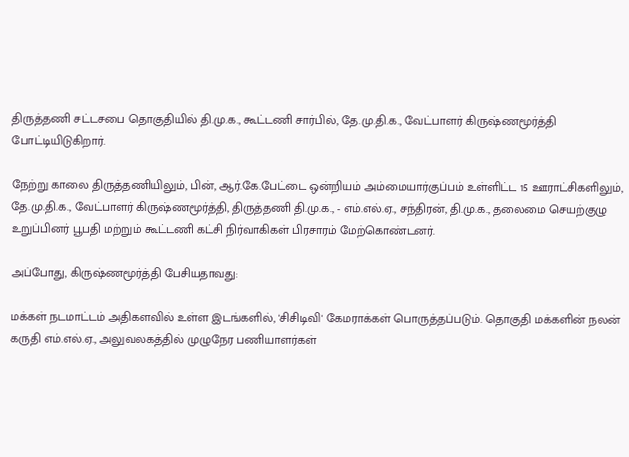திருத்தணி சட்டசபை தொகுதியில் தி.மு.க., கூட்டணி சார்பில், தே.மு.தி.க., வேட்பாளர் கிருஷ்ணமூர்த்தி போட்டியிடுகிறார்.

நேற்று காலை திருத்தணியிலும், பின், ஆர்.கே.பேட்டை ஒன்றியம் அம்மையார்குப்பம் உள்ளிட்ட 15 ஊராட்சிகளிலும், தே.மு.தி.க., வேட்பாளர் கிருஷ்ணமூர்த்தி, திருத்தணி தி.மு.க., - எம்.எல்.ஏ., சந்திரன், தி.மு.க., தலைமை செயற்குழு உறுப்பினர் பூபதி மற்றும் கூட்டணி கட்சி நிர்வாகிகள் பிரசாரம் மேற்கொண்டனர்.

அப்போது, கிருஷ்ணமூர்த்தி பேசியதாவது:

மக்கள் நடமாட்டம் அதிகளவில் உள்ள இடங்களில், 'சிசிடிவி' கேமராக்கள் பொருத்தப்படும். தொகுதி மக்களின் நலன் கருதி எம்.எல்.ஏ., அலுவலகத்தில் முழுநேர பணியாளர்கள்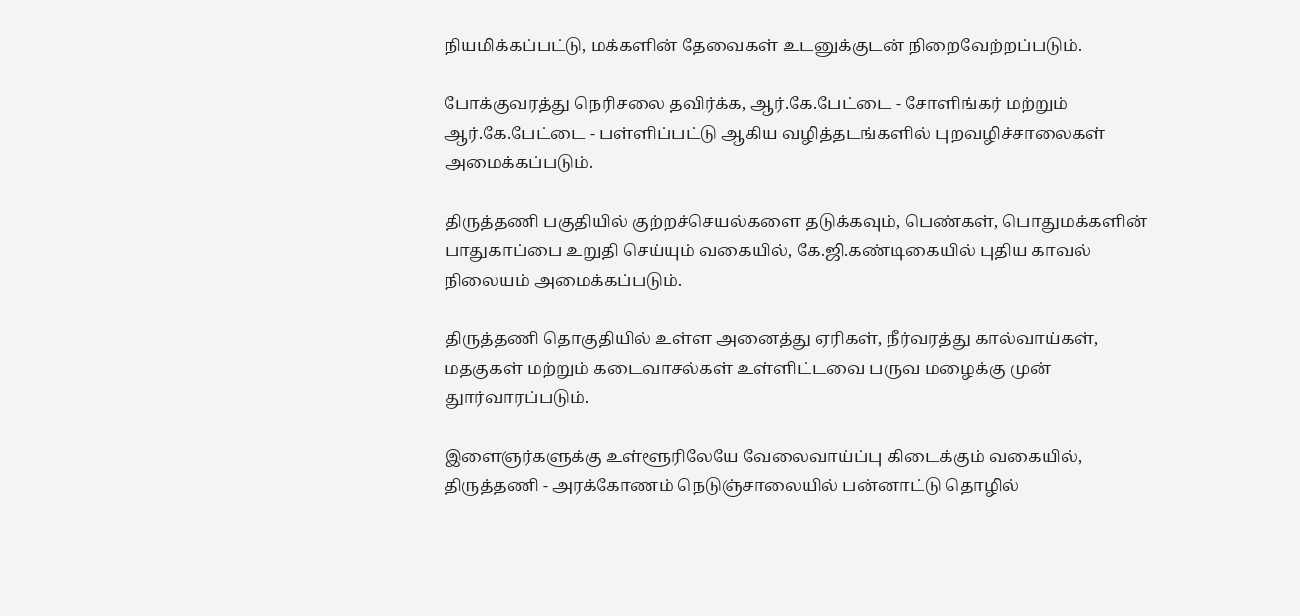நியமிக்கப்பட்டு, மக்களின் தேவைகள் உடனுக்குடன் நிறைவேற்றப்படும்.

போக்குவரத்து நெரிசலை தவிர்க்க, ஆர்.கே.பேட்டை - சோளிங்கர் மற்றும் ஆர்.கே.பேட்டை - பள்ளிப்பட்டு ஆகிய வழித்தடங்களில் புறவழிச்சாலைகள் அமைக்கப்படும்.

திருத்தணி பகுதியில் குற்றச்செயல்களை தடுக்கவும், பெண்கள், பொதுமக்களின் பாதுகாப்பை உறுதி செய்யும் வகையில், கே.ஜி.கண்டிகையில் புதிய காவல் நிலையம் அமைக்கப்படும்.

திருத்தணி தொகுதியில் உள்ள அனைத்து ஏரிகள், நீர்வரத்து கால்வாய்கள், மதகுகள் மற்றும் கடைவாசல்கள் உள்ளிட்டவை பருவ மழைக்கு முன் துார்வாரப்படும்.

இளைஞர்களுக்கு உள்ளூரிலேயே வேலைவாய்ப்பு கிடைக்கும் வகையில், திருத்தணி - அரக்கோணம் நெடுஞ்சாலையில் பன்னாட்டு தொழில்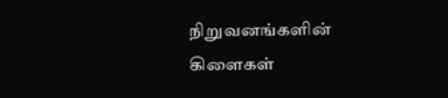நிறுவனங்களின் கிளைகள்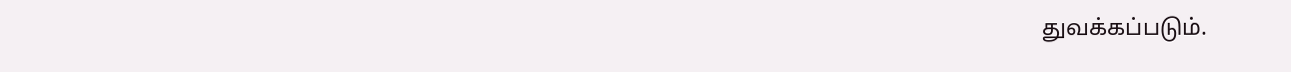துவக்கப்படும்.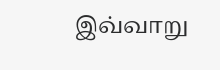இவ்வாறு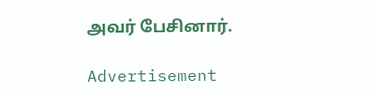அவர் பேசினார்.

Advertisement